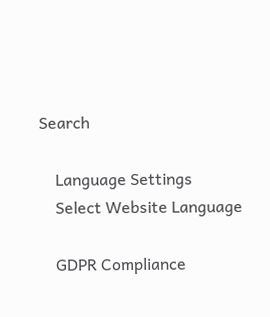Search

    Language Settings
    Select Website Language

    GDPR Compliance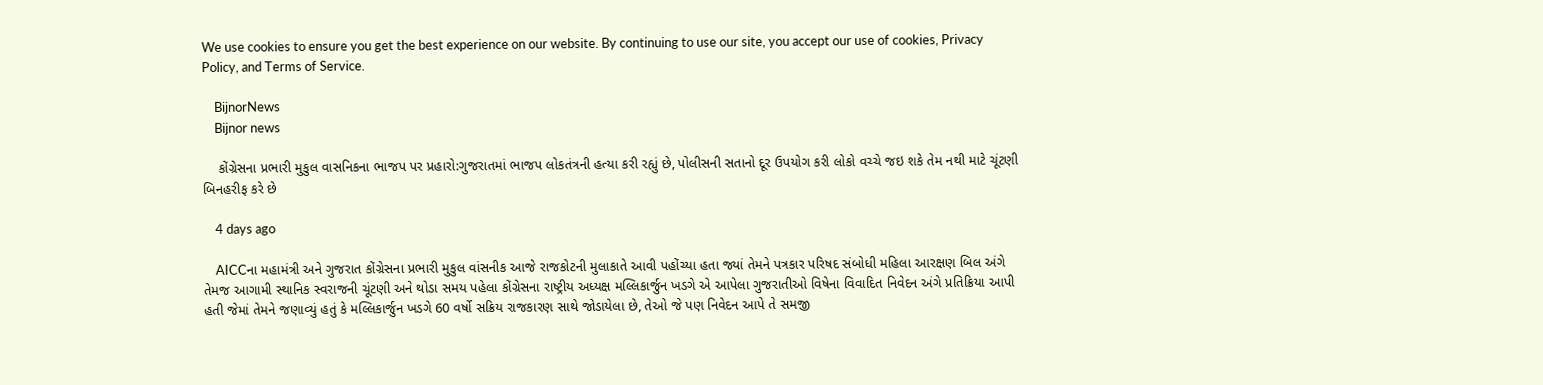We use cookies to ensure you get the best experience on our website. By continuing to use our site, you accept our use of cookies, Privacy Policy, and Terms of Service.

    BijnorNews
    Bijnor news

    કોંગ્રેસના પ્રભારી મુકુલ વાસનિકના ભાજપ પર પ્રહારો:ગુજરાતમાં ભાજપ લોકતંત્રની હત્યા કરી રહ્યું છે, પોલીસની સતાનો દૂર ઉપયોગ કરી લોકો વચ્ચે જઇ શકે તેમ નથી માટે ચૂંટણી બિનહરીફ કરે છે

    4 days ago

    AICCના મહામંત્રી અને ગુજરાત કોંગ્રેસના પ્રભારી મુકુલ વાંસનીક આજે રાજકોટની મુલાકાતે આવી પહોંચ્યા હતા જ્યાં તેમને પત્રકાર પરિષદ સંબોધી મહિલા આરક્ષણ બિલ અંગે તેમજ આગામી સ્થાનિક સ્વરાજની ચૂંટણી અને થોડા સમય પહેલા કોંગ્રેસના રાષ્ટ્રીય અધ્યક્ષ મલ્લિકાર્જુન ખડગે એ આપેલા ગુજરાતીઓ વિષેના વિવાદિત નિવેદન અંગે પ્રતિક્રિયા આપી હતી જેમાં તેમને જણાવ્યું હતું કે મલ્લિકાર્જુન ખડગે 60 વર્ષો સક્રિય રાજકારણ સાથે જોડાયેલા છે, તેઓ જે પણ નિવેદન આપે તે સમજી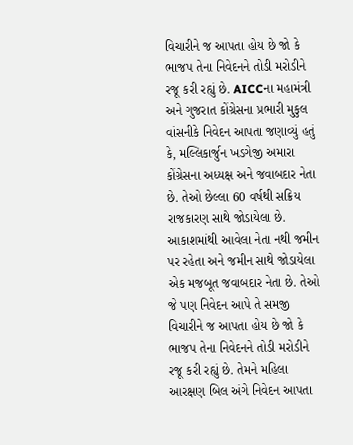વિચારીને જ આપતા હોય છે જો કે ભાજપ તેના નિવેદનને તોડી મરોડીને રજૂ કરી રહ્યું છે. AICCના મહામંત્રી અને ગુજરાત કોંગ્રેસના પ્રભારી મુકુલ વાંસનીકે નિવેદન આપતા જણાવ્યું હતું કે, મલ્લિકાર્જુન ખડગેજી અમારા કોંગ્રેસના અધ્યક્ષ અને જવાબદાર નેતા છે. તેઓ છેલ્લા 60 વર્ષથી સક્રિય રાજકારણ સાથે જોડાયેલા છે. આકાશમાંથી આવેલા નેતા નથી જમીન પર રહેતા અને જમીન સાથે જોડાયેલા એક મજબૂત જવાબદાર નેતા છે. તેઓ જે પણ નિવેદન આપે તે સમજી વિચારીને જ આપતા હોય છે જો કે ભાજપ તેના નિવેદનને તોડી મરોડીને રજૂ કરી રહ્યું છે. તેમને મહિલા આરક્ષણ બિલ અંગે નિવેદન આપતા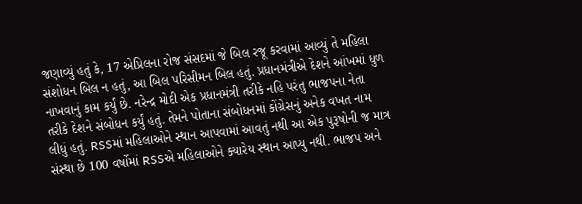જણાવ્યું હતું કે, 17 એપ્રિલના રોજ સંસદમાં જે બિલ રજૂ કરવામાં આવ્યું તે મહિલા સંશોધન બિલ ન હતું, આ બિલ પરિસીમન બિલ હતું. પ્રધાનમંત્રીએ દેશને આંખમાં ધુળ નાખવાનું કામ કર્યું છે. નરેન્દ્ર મોદી એક પ્રધાનમંત્રી તરીકે નહિ પરંતુ ભાજપના નેતા તરીકે દેશને સંબોધન કર્યું હતું. તેમને પોતાના સંબોધનમાં કોંગ્રેસનું અનેક વખત નામ લીધું હતું. RSSમાં મહિલાઓને સ્થાન આપવામાં આવતું નથી આ એક પુરૂષોની જ માત્ર સંસ્થા છે 100 વર્ષોમાં RSSએ મહિલાઓને ક્યારેય સ્થાન આપ્યુ નથી. ભાજપ અને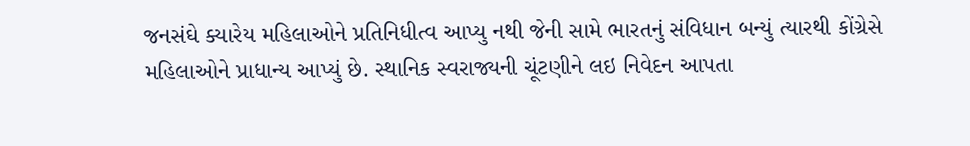જનસંઘે ક્યારેય મહિલાઓને પ્રતિનિધીત્વ આપ્યુ નથી જેની સામે ભારતનું સંવિધાન બન્યું ત્યારથી કોંગ્રેસે મહિલાઓને પ્રાધાન્ય આપ્યું છે. સ્થાનિક સ્વરાજ્યની ચૂંટણીને લઇ નિવેદન આપતા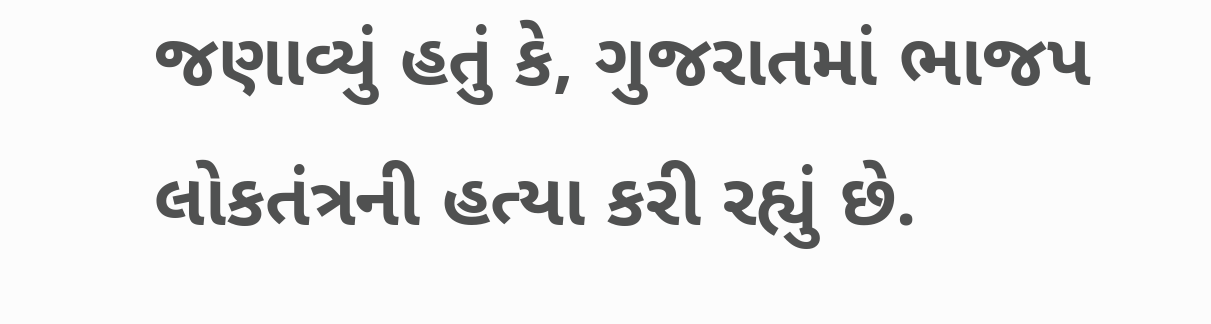જણાવ્યું હતું કે, ગુજરાતમાં ભાજપ લોકતંત્રની હત્યા કરી રહ્યું છે.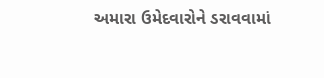અમારા ઉમેદવારોને ડરાવવામાં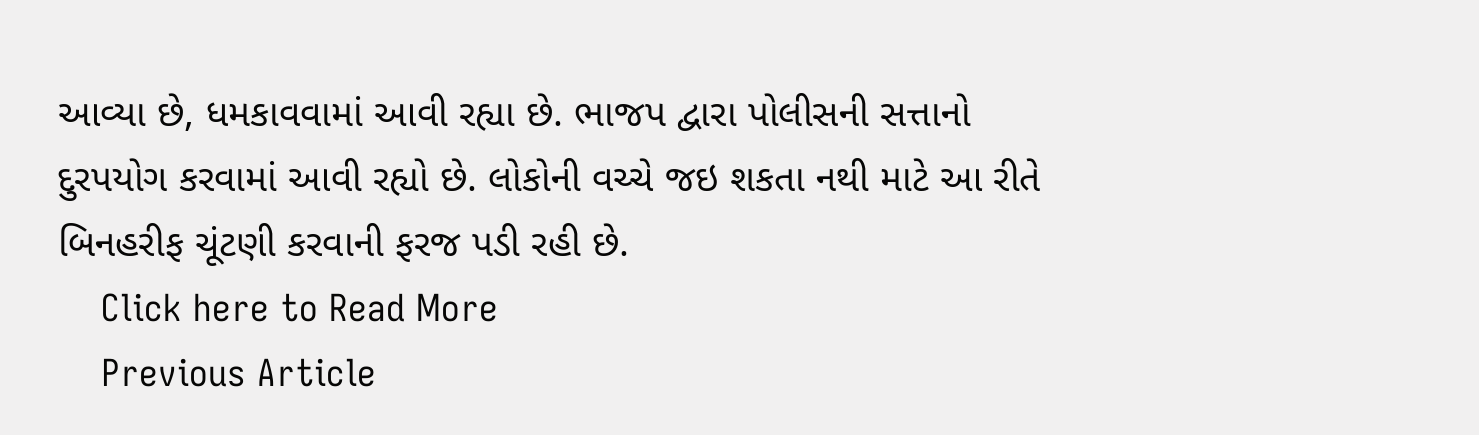આવ્યા છે, ધમકાવવામાં આવી રહ્યા છે. ભાજપ દ્વારા પોલીસની સત્તાનો દુરપયોગ કરવામાં આવી રહ્યો છે. લોકોની વચ્ચે જઇ શકતા નથી માટે આ રીતે બિનહરીફ ચૂંટણી કરવાની ફરજ પડી રહી છે.
    Click here to Read More
    Previous Article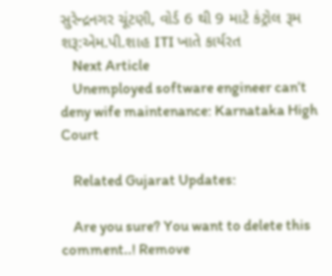સુરેન્દ્રનગર ચૂંટણી, વોર્ડ 6 થી 9 માટે કંટ્રોલ રૂમ શરૂ:એમ.પી.શાહ ITI ખાતે કાર્યરત
    Next Article
    Unemployed software engineer can’t deny wife maintenance: Karnataka High Court

    Related Gujarat Updates:

    Are you sure? You want to delete this comment..! Remove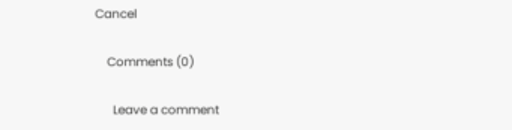Cancel

    Comments (0)

      Leave a comment